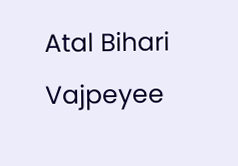Atal Bihari Vajpeyee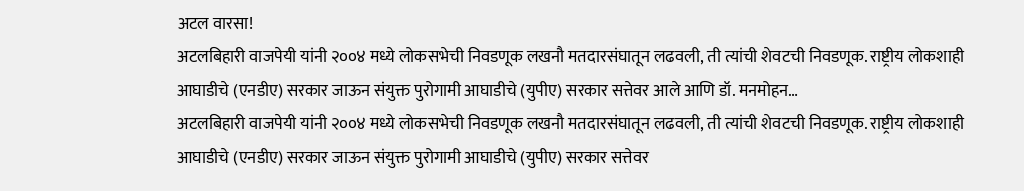अटल वारसा!
अटलबिहारी वाजपेयी यांनी २००४ मध्ये लोकसभेची निवडणूक लखनौ मतदारसंघातून लढवली, ती त्यांची शेवटची निवडणूक. राष्ट्रीय लोकशाही आघाडीचे (एनडीए) सरकार जाऊन संयुक्त पुरोगामी आघाडीचे (युपीए) सरकार सत्तेवर आले आणि डॉ. मनमोहन…
अटलबिहारी वाजपेयी यांनी २००४ मध्ये लोकसभेची निवडणूक लखनौ मतदारसंघातून लढवली, ती त्यांची शेवटची निवडणूक. राष्ट्रीय लोकशाही आघाडीचे (एनडीए) सरकार जाऊन संयुक्त पुरोगामी आघाडीचे (युपीए) सरकार सत्तेवर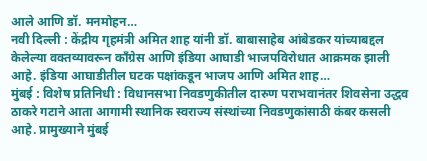आले आणि डॉ. मनमोहन…
नवी दिल्ली : केंद्रीय गृहमंत्री अमित शाह यांनी डॉ. बाबासाहेब आंबेडकर यांच्याबद्दल केलेल्या वक्तव्यावरून काँग्रेस आणि इंडिया आघाडी भाजपविरोधात आक्रमक झाली आहे. इंडिया आघाडीतील घटक पक्षांकडून भाजप आणि अमित शाह…
मुंबई : विशेष प्रतिनिधी : विधानसभा निवडणुकीतील दारुण पराभवानंतर शिवसेना उद्धव ठाकरे गटाने आता आगामी स्थानिक स्वराज्य संस्थांच्या निवडणुकांसाठी कंबर कसली आहे. प्रामुख्याने मुंबई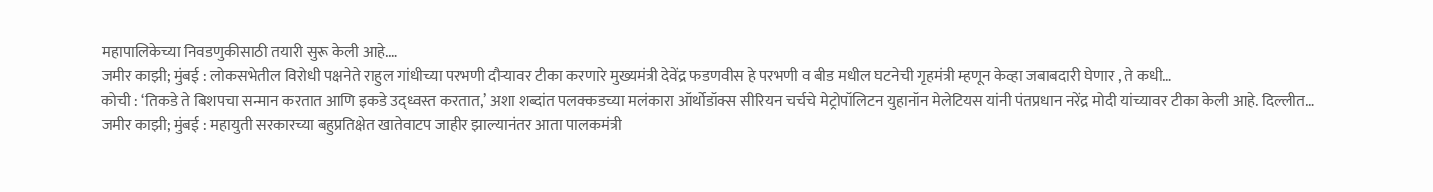महापालिकेच्या निवडणुकीसाठी तयारी सुरू केली आहे.…
जमीर काझी; मुंबई : लोकसभेतील विरोधी पक्षनेते राहुल गांधीच्या परभणी दौऱ्यावर टीका करणारे मुख्यमंत्री देवेंद्र फडणवीस हे परभणी व बीड मधील घटनेची गृहमंत्री म्हणून केव्हा जबाबदारी घेणार , ते कधी…
कोची : ‘तिकडे ते बिशपचा सन्मान करतात आणि इकडे उद्ध्वस्त करतात,’ अशा शब्दांत पलक्कडच्या मलंकारा ऑर्थोडॉक्स सीरियन चर्चचे मेट्रोपॉलिटन युहानॉन मेलेटियस यांनी पंतप्रधान नरेंद्र मोदी यांच्यावर टीका केली आहे. दिल्लीत…
जमीर काझी; मुंबई : महायुती सरकारच्या बहुप्रतिक्षेत खातेवाटप जाहीर झाल्यानंतर आता पालकमंत्री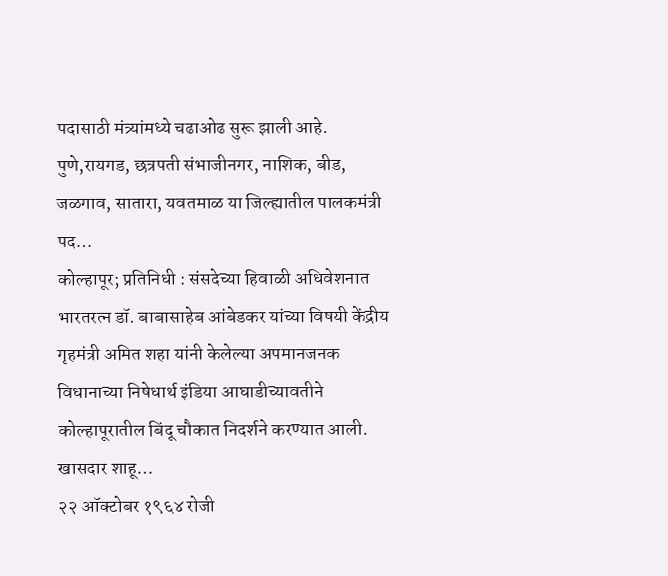पदासाठी मंत्र्यांमध्ये चढाओढ सुरू झाली आहे. पुणे,रायगड, छत्रपती संभाजीनगर, नाशिक, बीड, जळगाव, सातारा, यवतमाळ या जिल्ह्यातील पालकमंत्री पद…
कोल्हापूर; प्रतिनिधी : संसदेच्या हिवाळी अधिवेशनात भारतरत्न डॉ. बाबासाहेब आंबेडकर यांच्या विषयी केंद्रीय गृहमंत्री अमित शहा यांनी केलेल्या अपमानजनक विधानाच्या निषेधार्थ इंडिया आघाडीच्यावतीने कोल्हापूरातील बिंदू चौकात निदर्शने करण्यात आली. खासदार शाहू…
२२ ऑक्टोबर १९६४ रोजी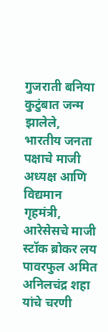गुजराती बनिया कुटुंबात जन्म झालेले, भारतीय जनता पक्षाचे माजी अध्यक्ष आणि विद्यमान गृहमंत्री, आरेसेसचे माजी स्टॉक ब्रोकर लय पावरफुल अमित अनिलचंद्र शहा यांचे चरणी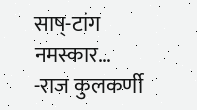साष्-टांग नमस्कार…
-राज कुलकर्णी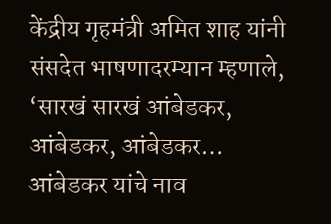केंद्रीय गृहमंत्री अमित शाह यांनी संसदेत भाषणादरम्यान म्हणाले, ‘सारखं सारखं आंबेडकर, आंबेडकर, आंबेडकर… आंबेडकर यांचे नाव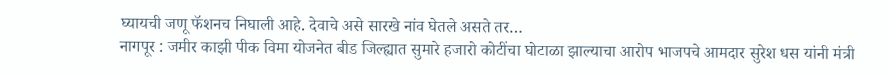घ्यायची जणू फॅशनच निघाली आहे. देवाचे असे सारखे नांव घेतले असते तर…
नागपूर : जमीर काझी पीक विमा योजनेत बीड जिल्ह्यात सुमारे हजारो कोटींचा घोटाळा झाल्याचा आरोप भाजपचे आमदार सुरेश धस यांनी मंत्री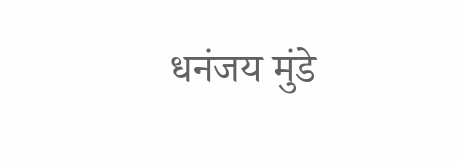धनंजय मुंडे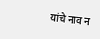यांचे नाव न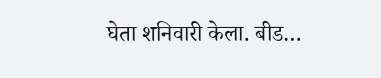घेता शनिवारी केला. बीड…